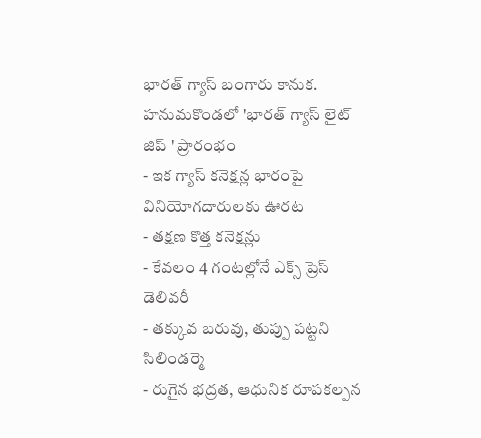భారత్ గ్యాస్ బంగారు కానుక.
హనుమకొండలో 'భారత్ గ్యాస్ లైట్ జిప్ ' ప్రారంభం
- ఇక గ్యాస్ కనెక్షన్ల భారంపై వినియోగదారులకు ఊరట
- తక్షణ కొత్త కనెక్షన్లు
- కేవలం 4 గంటల్లోనే ఎక్స్ ప్రెస్ డెలివరీ
- తక్కువ బరువు, తుప్పు పట్టని సిలిండర్మె
- రుగైన భద్రత, ఆధునిక రూపకల్పన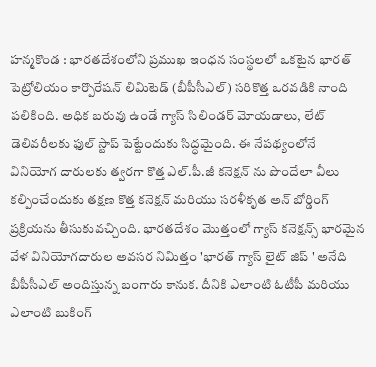హన్మకొండ : భారతదేశంలోని ప్రముఖ ఇంధన సంస్థలలో ఒకటైన భారత్ పెట్రోలియం కార్పొరేషన్ లిమిటెడ్ (బీపీసీఎల్) సరికొత్త ఒరవడికి నాంది పలికింది. అధిక బరువు ఉండే గ్యాస్ సిలిండర్ మోయడాలు, లేట్ డెలివరీలకు ఫుల్ స్టాప్ పెట్టేందుకు సిద్ధమైంది. ఈ నేపథ్యంలోనే వినియోగ దారులకు త్వరగా కొత్త ఎల్.పీ.జీ కనెక్షన్ ను పొందేలా వీలు కల్పించేందుకు తక్షణ కొత్త కనెక్షన్ మరియు సరళీకృత అన్ బోర్డింగ్ ప్రక్రియను తీసుకువచ్చింది. భారతదేశం మొత్తంలో గ్యాస్ కనెక్షన్స్ భారమైన వేళ వినియోగదారుల అవసర నిమిత్తం 'భారత్ గ్యాస్ లైట్ జిప్ ' అనేది బీపీసీఎల్ అందిస్తున్న బంగారు కానుక. దీనికి ఎలాంటి ఓటీపీ మరియు ఎలాంటి బుకింగ్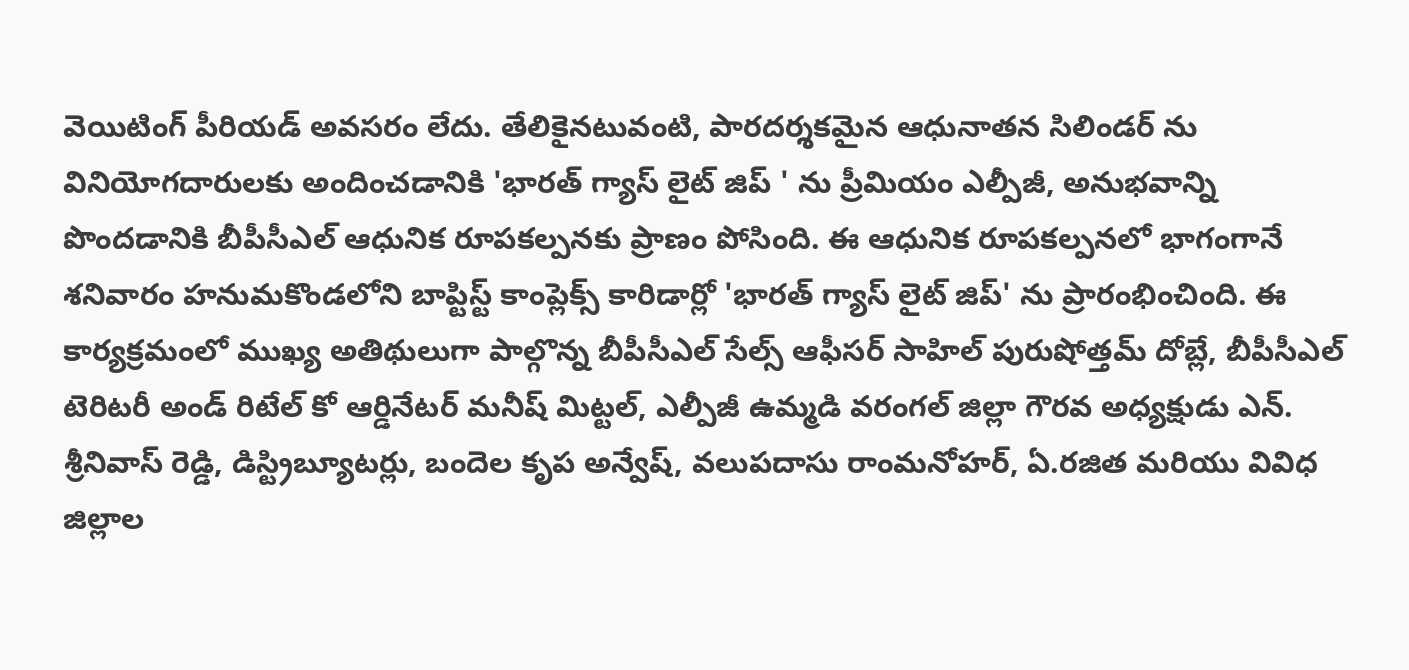వెయిటింగ్ పీరియడ్ అవసరం లేదు. తేలికైనటువంటి, పారదర్శకమైన ఆధునాతన సిలిండర్ ను వినియోగదారులకు అందించడానికి 'భారత్ గ్యాస్ లైట్ జిప్ ' ను ప్రీమియం ఎల్పీజీ, అనుభవాన్ని పొందడానికి బీపీసీఎల్ ఆధునిక రూపకల్పనకు ప్రాణం పోసింది. ఈ ఆధునిక రూపకల్పనలో భాగంగానే శనివారం హనుమకొండలోని బాప్టిస్ట్ కాంప్లెక్స్ కారిడార్లో 'భారత్ గ్యాస్ లైట్ జిప్' ను ప్రారంభించింది. ఈ కార్యక్రమంలో ముఖ్య అతిథులుగా పాల్గొన్న బీపీసీఎల్ సేల్స్ ఆఫీసర్ సాహిల్ పురుషోత్తమ్ దోబ్లే, బీపీసీఎల్ టెరిటరీ అండ్ రిటేల్ కో ఆర్డినేటర్ మనీష్ మిట్టల్, ఎల్పీజీ ఉమ్మడి వరంగల్ జిల్లా గౌరవ అధ్యక్షుడు ఎన్. శ్రీనివాస్ రెడ్డి, డిస్ట్రిబ్యూటర్లు, బందెల కృప అన్వేష్, వలుపదాసు రాంమనోహర్, ఏ.రజిత మరియు వివిధ జిల్లాల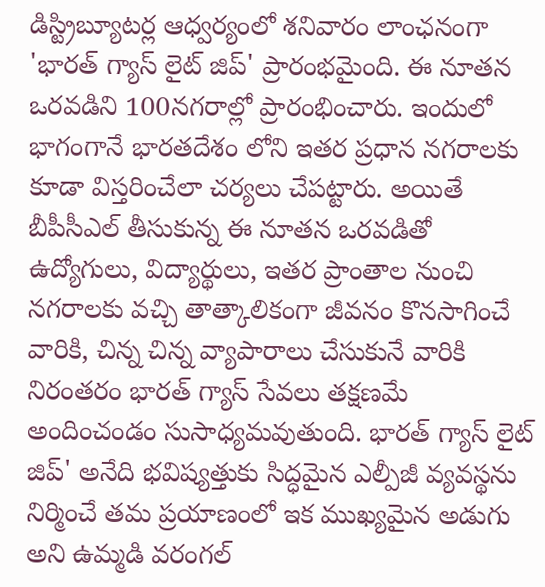డిస్ట్రిబ్యూటర్ల ఆధ్వర్యంలో శనివారం లాంఛనంగా 'భారత్ గ్యాస్ లైట్ జిప్' ప్రారంభమైంది. ఈ నూతన ఒరవడిని 100నగరాల్లో ప్రారంభించారు. ఇందులో భాగంగానే భారతదేశం లోని ఇతర ప్రధాన నగరాలకు కూడా విస్తరించేలా చర్యలు చేపట్టారు. అయితే బీపీసీఎల్ తీసుకున్న ఈ నూతన ఒరవడితో ఉద్యోగులు, విద్యార్థులు, ఇతర ప్రాంతాల నుంచి నగరాలకు వచ్చి తాత్కాలికంగా జీవనం కొనసాగించే వారికి, చిన్న చిన్న వ్యాపారాలు చేసుకునే వారికి నిరంతరం భారత్ గ్యాస్ సేవలు తక్షణమే అందించండం సుసాధ్యమవుతుంది. భారత్ గ్యాస్ లైట్ జిప్' అనేది భవిష్యత్తుకు సిద్ధమైన ఎల్పీజీ వ్యవస్థను నిర్మించే తమ ప్రయాణంలో ఇక ముఖ్యమైన అడుగు అని ఉమ్మడి వరంగల్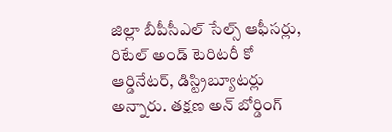జిల్లా బీపీసీఎల్ సేల్స్ ఆఫీసర్లు, రిటేల్ అండ్ టెరిటరీ కో ఆర్డినేటర్, డిస్ట్రిబ్యూటర్లు అన్నారు. తక్షణ అన్ బోర్డింగ్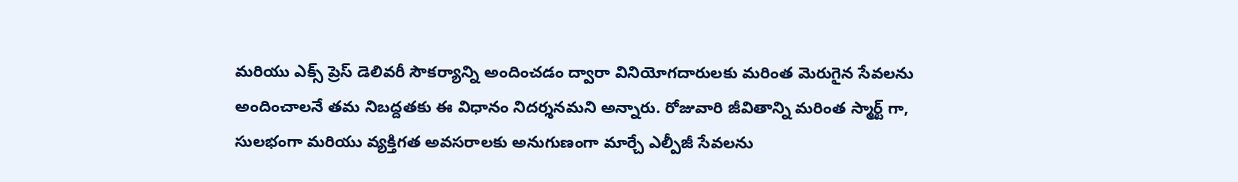మరియు ఎక్స్ ప్రెస్ డెలివరీ సౌకర్యాన్ని అందించడం ద్వారా వినియోగదారులకు మరింత మెరుగైన సేవలను అందించాలనే తమ నిబద్దతకు ఈ విధానం నిదర్శనమని అన్నారు. రోజువారి జీవితాన్ని మరింత స్మార్ట్ గా, సులభంగా మరియు వ్యక్తిగత అవసరాలకు అనుగుణంగా మార్చే ఎల్పీజీ సేవలను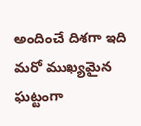అందించే దిశగా ఇది మరో ముఖ్యమైన ఘట్టంగా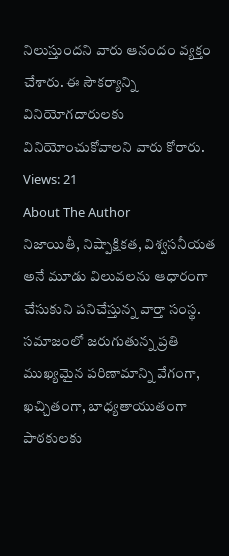నిలుస్తుందని వారు ఆనందం వ్యక్తం చేశారు. ఈ సౌకర్యాన్ని వినియోగదారులకు వినియోంచుకోవాలని వారు కోరారు.
Views: 21
About The Author
నిజాయితీ, నిష్పాక్షికత, విశ్వసనీయత అనే మూడు విలువలను ఆధారంగా చేసుకుని పనిచేస్తున్న వార్తా సంస్థ. సమాజంలో జరుగుతున్న ప్రతి ముఖ్యమైన పరిణామాన్ని వేగంగా, ఖచ్చితంగా, బాధ్యతాయుతంగా పాఠకులకు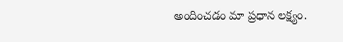అందించడం మా ప్రధాన లక్ష్యం.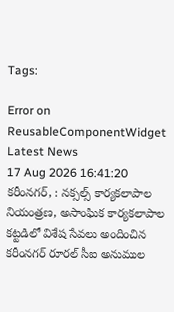Tags:

Error on ReusableComponentWidget
Latest News
17 Aug 2026 16:41:20
కరీంనగర్, : నక్సల్స్ కార్యకలాపాల నియంత్రణ, అసాంఘిక కార్యకలాపాల కట్టడిలో విశేష సేవలు అందించిన కరీంనగర్ రూరల్ సీఐ అనుముల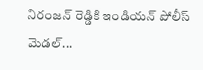నిరంజన్ రెడ్డికి ఇండియన్ పోలీస్ మెడల్...